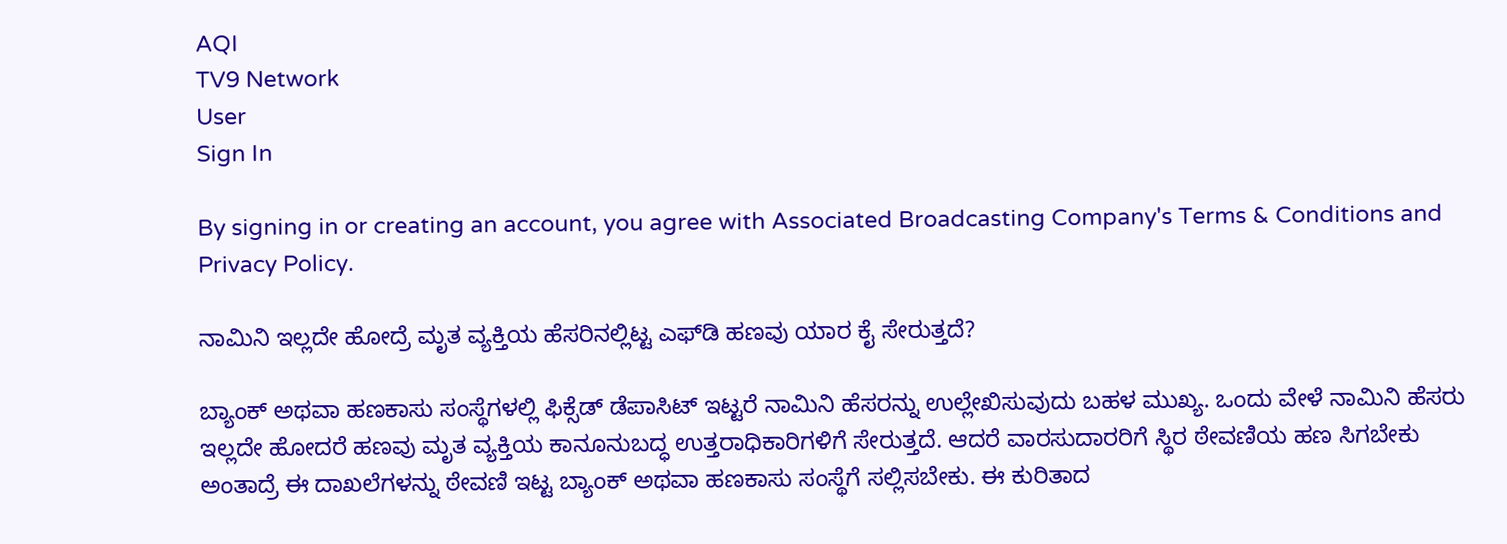AQI
TV9 Network
User
Sign In

By signing in or creating an account, you agree with Associated Broadcasting Company's Terms & Conditions and Privacy Policy.

ನಾಮಿನಿ ಇಲ್ಲದೇ ಹೋದ್ರೆ ಮೃತ ವ್ಯಕ್ತಿಯ ಹೆಸರಿನಲ್ಲಿಟ್ಟ ಎಫ್‌ಡಿ ಹಣವು ಯಾರ ಕೈ ಸೇರುತ್ತದೆ?

ಬ್ಯಾಂಕ್ ಅಥವಾ ಹಣಕಾಸು ಸಂಸ್ಥೆಗಳಲ್ಲಿ ಫಿಕ್ಸೆಡ್ ಡೆಪಾಸಿಟ್ ಇಟ್ಟರೆ ನಾಮಿನಿ ಹೆಸರನ್ನು ಉಲ್ಲೇಖಿಸುವುದು ಬಹಳ ಮುಖ್ಯ. ಒಂದು ವೇಳೆ ನಾಮಿನಿ ಹೆಸರು ಇಲ್ಲದೇ ಹೋದರೆ ಹಣವು ಮೃತ ವ್ಯಕ್ತಿಯ ಕಾನೂನುಬದ್ಧ ಉತ್ತರಾಧಿಕಾರಿಗಳಿಗೆ ಸೇರುತ್ತದೆ. ಆದರೆ ವಾರಸುದಾರರಿಗೆ ಸ್ಥಿರ ಠೇವಣಿಯ ಹಣ ಸಿಗಬೇಕು ಅಂತಾದ್ರೆ ಈ ದಾಖಲೆಗಳನ್ನು ಠೇವಣಿ ಇಟ್ಟ ಬ್ಯಾಂಕ್‌ ಅಥವಾ ಹಣಕಾಸು ಸಂಸ್ಥೆಗೆ ಸಲ್ಲಿಸಬೇಕು. ಈ ಕುರಿತಾದ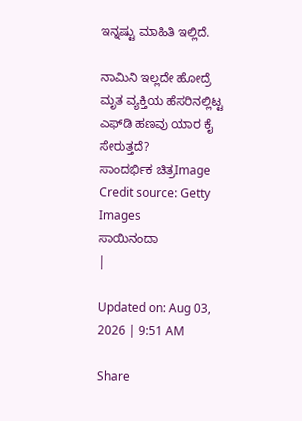ಇನ್ನಷ್ಟು ಮಾಹಿತಿ ಇಲ್ಲಿದೆ.

ನಾಮಿನಿ ಇಲ್ಲದೇ ಹೋದ್ರೆ ಮೃತ ವ್ಯಕ್ತಿಯ ಹೆಸರಿನಲ್ಲಿಟ್ಟ ಎಫ್‌ಡಿ ಹಣವು ಯಾರ ಕೈ ಸೇರುತ್ತದೆ?
ಸಾಂದರ್ಭಿಕ ಚಿತ್ರImage Credit source: Getty Images
ಸಾಯಿನಂದಾ
|

Updated on: Aug 03, 2026 | 9:51 AM

Share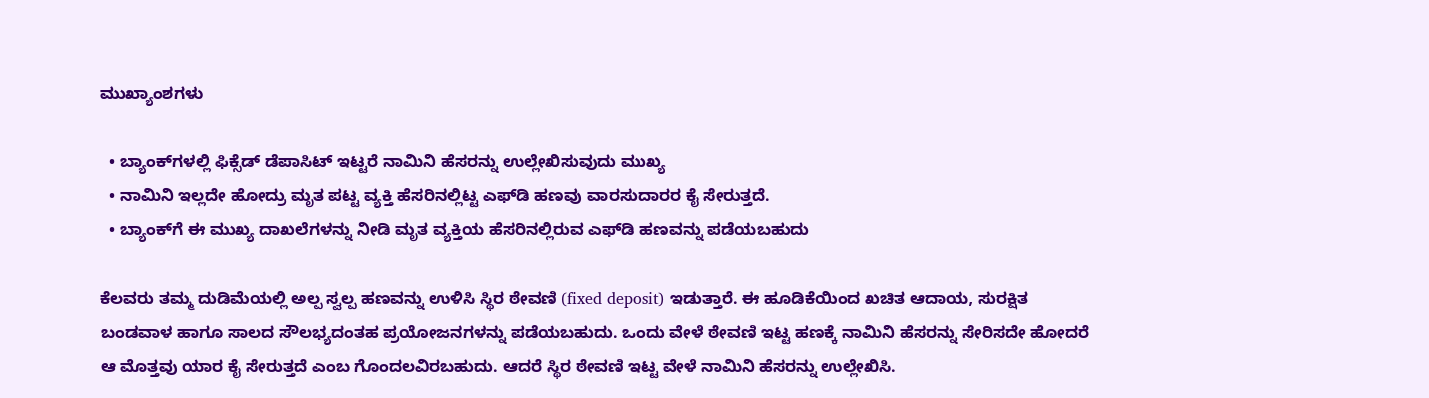ಮುಖ್ಯಾಂಶಗಳು

  • ಬ್ಯಾಂಕ್‌ಗಳಲ್ಲಿ ಫಿಕ್ಸೆಡ್ ಡೆಪಾಸಿಟ್ ಇಟ್ಟರೆ ನಾಮಿನಿ ಹೆಸರನ್ನು ಉಲ್ಲೇಖಿಸುವುದು ಮುಖ್ಯ
  • ನಾಮಿನಿ ಇಲ್ಲದೇ ಹೋದ್ರು ಮೃತ ಪಟ್ಟ ವ್ಯಕ್ತಿ ಹೆಸರಿನಲ್ಲಿಟ್ಟ ಎಫ್‌ಡಿ ಹಣವು ವಾರಸುದಾರರ ಕೈ ಸೇರುತ್ತದೆ.
  • ಬ್ಯಾಂಕ್‌ಗೆ ಈ ಮುಖ್ಯ ದಾಖಲೆಗಳನ್ನು ನೀಡಿ ಮೃತ ವ್ಯಕ್ತಿಯ ಹೆಸರಿನಲ್ಲಿರುವ ಎಫ್‌ಡಿ ಹಣವನ್ನು ಪಡೆಯಬಹುದು

ಕೆಲವರು ತಮ್ಮ ದುಡಿಮೆಯಲ್ಲಿ ಅಲ್ಪ ಸ್ವಲ್ಪ ಹಣವನ್ನು ಉಳಿಸಿ ಸ್ಥಿರ ಠೇವಣಿ (fixed deposit) ಇಡುತ್ತಾರೆ. ಈ ಹೂಡಿಕೆಯಿಂದ ಖಚಿತ ಆದಾಯ, ಸುರಕ್ಷಿತ ಬಂಡವಾಳ ಹಾಗೂ ಸಾಲದ ಸೌಲಭ್ಯದಂತಹ ಪ್ರಯೋಜನಗಳನ್ನು ಪಡೆಯಬಹುದು. ಒಂದು ವೇಳೆ ಠೇವಣಿ ಇಟ್ಟ ಹಣಕ್ಕೆ ನಾಮಿನಿ ಹೆಸರನ್ನು ಸೇರಿಸದೇ ಹೋದರೆ ಆ ಮೊತ್ತವು ಯಾರ ಕೈ ಸೇರುತ್ತದೆ ಎಂಬ ಗೊಂದಲವಿರಬಹುದು. ಆದರೆ ಸ್ಥಿರ ಠೇವಣಿ ಇಟ್ಟ ವೇಳೆ ನಾಮಿನಿ ಹೆಸರನ್ನು ಉಲ್ಲೇಖಿಸಿ.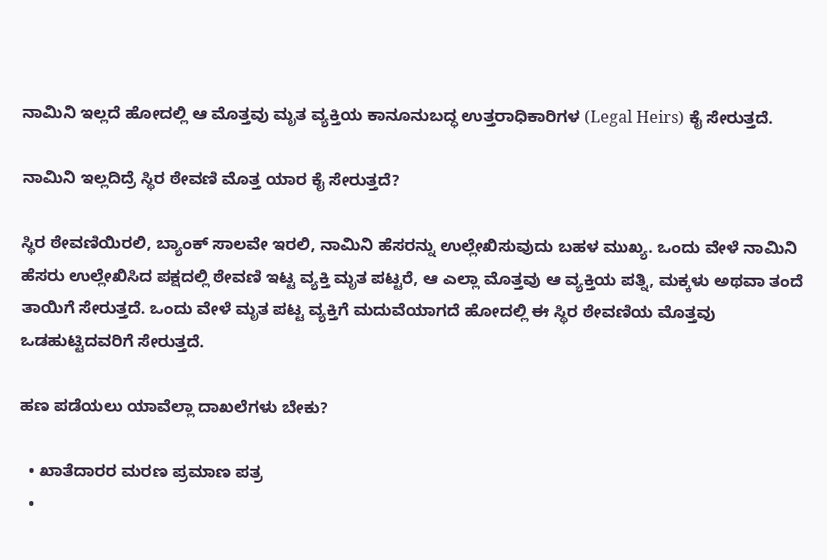ನಾಮಿನಿ ಇಲ್ಲದೆ ಹೋದಲ್ಲಿ ಆ ಮೊತ್ತವು ಮೃತ ವ್ಯಕ್ತಿಯ ಕಾನೂನುಬದ್ಧ ಉತ್ತರಾಧಿಕಾರಿಗಳ (Legal Heirs) ಕೈ ಸೇರುತ್ತದೆ.

ನಾಮಿನಿ ಇಲ್ಲದಿದ್ರೆ ಸ್ಥಿರ ಠೇವಣಿ ಮೊತ್ತ ಯಾರ ಕೈ ಸೇರುತ್ತದೆ?

ಸ್ಥಿರ ಠೇವಣಿಯಿರಲಿ, ಬ್ಯಾಂಕ್ ಸಾಲವೇ ಇರಲಿ, ನಾಮಿನಿ ಹೆಸರನ್ನು ಉಲ್ಲೇಖಿಸುವುದು ಬಹಳ ಮುಖ್ಯ. ಒಂದು ವೇಳೆ ನಾಮಿನಿ ಹೆಸರು ಉಲ್ಲೇಖಿಸಿದ ಪಕ್ಷದಲ್ಲಿ ಠೇವಣಿ ಇಟ್ಟ ವ್ಯಕ್ತಿ ಮೃತ ಪಟ್ಟರೆ, ಆ ಎಲ್ಲಾ ಮೊತ್ತವು ಆ ವ್ಯಕ್ತಿಯ ಪತ್ನಿ, ಮಕ್ಕಳು ಅಥವಾ ತಂದೆ ತಾಯಿಗೆ ಸೇರುತ್ತದೆ. ಒಂದು ವೇಳೆ ಮೃತ ಪಟ್ಟ ವ್ಯಕ್ತಿಗೆ ಮದುವೆಯಾಗದೆ ಹೋದಲ್ಲಿ ಈ ಸ್ಥಿರ ಠೇವಣಿಯ ಮೊತ್ತವು ಒಡಹುಟ್ಟಿದವರಿಗೆ ಸೇರುತ್ತದೆ.

ಹಣ ಪಡೆಯಲು ಯಾವೆಲ್ಲಾ ದಾಖಲೆಗಳು ಬೇಕು?

  • ಖಾತೆದಾರರ ಮರಣ ಪ್ರಮಾಣ ಪತ್ರ
  •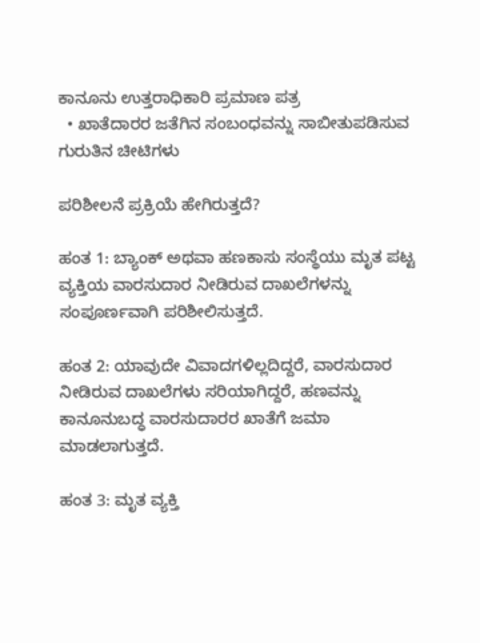ಕಾನೂನು ಉತ್ತರಾಧಿಕಾರಿ ಪ್ರಮಾಣ ಪತ್ರ
  • ಖಾತೆದಾರರ ಜತೆಗಿನ ಸಂಬಂಧವನ್ನು ಸಾಬೀತುಪಡಿಸುವ ಗುರುತಿನ ಚೀಟಿಗಳು

ಪರಿಶೀಲನೆ ಪ್ರಕ್ರಿಯೆ ಹೇಗಿರುತ್ತದೆ?

ಹಂತ 1: ಬ್ಯಾಂಕ್ ಅಥವಾ ಹಣಕಾಸು ಸಂಸ್ಥೆಯು ಮೃತ ಪಟ್ಟ ವ್ಯಕ್ತಿಯ ವಾರಸುದಾರ ನೀಡಿರುವ ದಾಖಲೆಗಳನ್ನು ಸಂಪೂರ್ಣವಾಗಿ ಪರಿಶೀಲಿಸುತ್ತದೆ.

ಹಂತ 2: ಯಾವುದೇ ವಿವಾದಗಳಿಲ್ಲದಿದ್ದರೆ, ವಾರಸುದಾರ ನೀಡಿರುವ ದಾಖಲೆಗಳು ಸರಿಯಾಗಿದ್ದರೆ, ಹಣವನ್ನು ಕಾನೂನುಬದ್ಧ ವಾರಸುದಾರರ ಖಾತೆಗೆ ಜಮಾ ಮಾಡಲಾಗುತ್ತದೆ.

ಹಂತ 3: ಮೃತ ವ್ಯಕ್ತಿ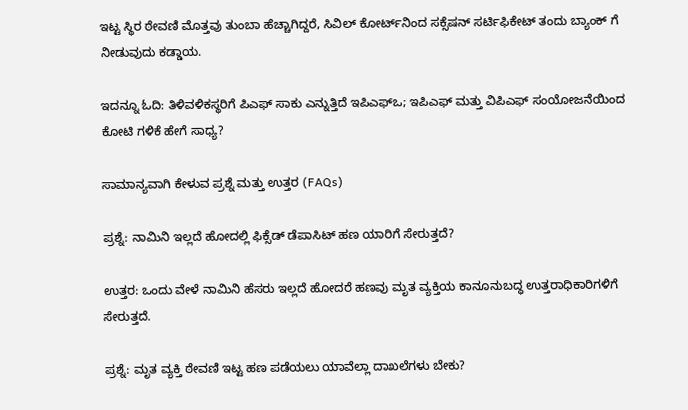ಇಟ್ಟ ಸ್ಥಿರ ಠೇವಣಿ ಮೊತ್ತವು ತುಂಬಾ ಹೆಚ್ಚಾಗಿದ್ದರೆ, ಸಿವಿಲ್ ಕೋರ್ಟ್‌ನಿಂದ ಸಕ್ಸೆಷನ್ ಸರ್ಟಿಫಿಕೇಟ್ ತಂದು ಬ್ಯಾಂಕ್ ಗೆ ನೀಡುವುದು ಕಡ್ಡಾಯ.

ಇದನ್ನೂ ಓದಿ: ತಿಳಿವಳಿಕಸ್ಥರಿಗೆ ಪಿಎಫ್ ಸಾಕು ಎನ್ನುತ್ತಿದೆ ಇಪಿಎಫ್ಒ; ಇಪಿಎಫ್ ಮತ್ತು ವಿಪಿಎಫ್ ಸಂಯೋಜನೆಯಿಂದ ಕೋಟಿ ಗಳಿಕೆ ಹೇಗೆ ಸಾಧ್ಯ?

ಸಾಮಾನ್ಯವಾಗಿ ಕೇಳುವ ಪ್ರಶ್ನೆ ಮತ್ತು ಉತ್ತರ (FAQs)

ಪ್ರಶ್ನೆ: ನಾಮಿನಿ ಇಲ್ಲದೆ ಹೋದಲ್ಲಿ ಫಿಕ್ಸೆಡ್ ಡೆಪಾಸಿಟ್ ಹಣ ಯಾರಿಗೆ ಸೇರುತ್ತದೆ?

ಉತ್ತರ: ಒಂದು ವೇಳೆ ನಾಮಿನಿ ಹೆಸರು ಇಲ್ಲದೆ ಹೋದರೆ ಹಣವು ಮೃತ ವ್ಯಕ್ತಿಯ ಕಾನೂನುಬದ್ಧ ಉತ್ತರಾಧಿಕಾರಿಗಳಿಗೆ ಸೇರುತ್ತದೆ.

ಪ್ರಶ್ನೆ: ಮೃತ ವ್ಯಕ್ತಿ ಠೇವಣಿ ಇಟ್ಟ ಹಣ ಪಡೆಯಲು ಯಾವೆಲ್ಲಾ ದಾಖಲೆಗಳು ಬೇಕು?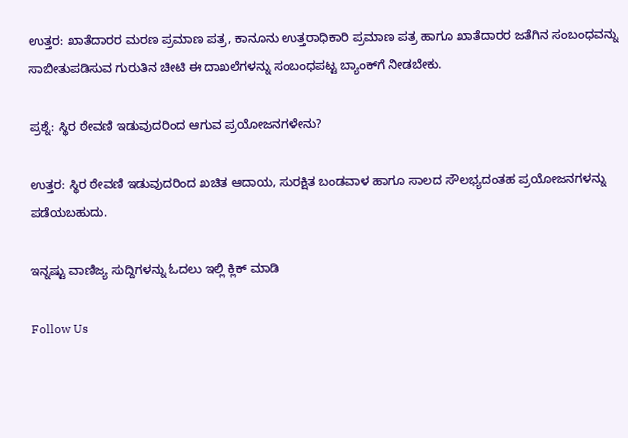ಉತ್ತರ: ಖಾತೆದಾರರ ಮರಣ ಪ್ರಮಾಣ ಪತ್ರ, ಕಾನೂನು ಉತ್ತರಾಧಿಕಾರಿ ಪ್ರಮಾಣ ಪತ್ರ ಹಾಗೂ ಖಾತೆದಾರರ ಜತೆಗಿನ ಸಂಬಂಧವನ್ನು ಸಾಬೀತುಪಡಿಸುವ ಗುರುತಿನ ಚೀಟಿ ಈ ದಾಖಲೆಗಳನ್ನು ಸಂಬಂಧಪಟ್ಟ ಬ್ಯಾಂಕ್‌ಗೆ ನೀಡಬೇಕು.

ಪ್ರಶ್ನೆ: ಸ್ಥಿರ ಠೇವಣಿ ಇಡುವುದರಿಂದ ಆಗುವ ಪ್ರಯೋಜನಗಳೇನು?

ಉತ್ತರ: ಸ್ಥಿರ ಠೇವಣಿ ಇಡುವುದರಿಂದ ಖಚಿತ ಆದಾಯ, ಸುರಕ್ಷಿತ ಬಂಡವಾಳ ಹಾಗೂ ಸಾಲದ ಸೌಲಭ್ಯದಂತಹ ಪ್ರಯೋಜನಗಳನ್ನು ಪಡೆಯಬಹುದು.

ಇನ್ನಷ್ಟು ವಾಣಿಜ್ಯ ಸುದ್ದಿಗಳನ್ನು ಓದಲು ಇಲ್ಲಿ ಕ್ಲಿಕ್ ಮಾಡಿ

Follow Us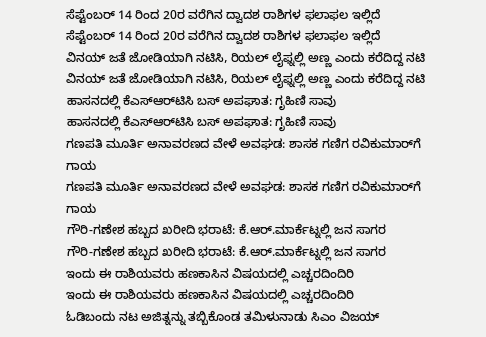ಸೆಪ್ಟೆಂಬರ್ 14 ರಿಂದ 20ರ ವರೆಗಿನ ದ್ವಾದಶ ರಾಶಿಗಳ ಫಲಾಫಲ ಇಲ್ಲಿದೆ
ಸೆಪ್ಟೆಂಬರ್ 14 ರಿಂದ 20ರ ವರೆಗಿನ ದ್ವಾದಶ ರಾಶಿಗಳ ಫಲಾಫಲ ಇಲ್ಲಿದೆ
ವಿನಯ್ ಜತೆ ಜೋಡಿಯಾಗಿ ನಟಿಸಿ, ರಿಯಲ್ ಲೈಫ್ನಲ್ಲಿ ಅಣ್ಣ ಎಂದು ಕರೆದಿದ್ದ ನಟಿ
ವಿನಯ್ ಜತೆ ಜೋಡಿಯಾಗಿ ನಟಿಸಿ, ರಿಯಲ್ ಲೈಫ್ನಲ್ಲಿ ಅಣ್ಣ ಎಂದು ಕರೆದಿದ್ದ ನಟಿ
ಹಾಸನದಲ್ಲಿ ಕೆಎಸ್‌ಆರ್‌ಟಿಸಿ ಬಸ್ ಅಪಘಾತ: ಗೃಹಿಣಿ ಸಾವು
ಹಾಸನದಲ್ಲಿ ಕೆಎಸ್‌ಆರ್‌ಟಿಸಿ ಬಸ್ ಅಪಘಾತ: ಗೃಹಿಣಿ ಸಾವು
ಗಣಪತಿ ಮೂರ್ತಿ ಅನಾವರಣದ ವೇಳೆ ಅವಘಡ: ಶಾಸಕ ಗಣಿಗ ರವಿಕುಮಾರ್‌ಗೆ ಗಾಯ
ಗಣಪತಿ ಮೂರ್ತಿ ಅನಾವರಣದ ವೇಳೆ ಅವಘಡ: ಶಾಸಕ ಗಣಿಗ ರವಿಕುಮಾರ್‌ಗೆ ಗಾಯ
ಗೌರಿ-ಗಣೇಶ ಹಬ್ಬದ ಖರೀದಿ ಭರಾಟೆ: ಕೆ.ಆರ್.ಮಾರ್ಕೆಟ್ನಲ್ಲಿ ಜನ ಸಾಗರ
ಗೌರಿ-ಗಣೇಶ ಹಬ್ಬದ ಖರೀದಿ ಭರಾಟೆ: ಕೆ.ಆರ್.ಮಾರ್ಕೆಟ್ನಲ್ಲಿ ಜನ ಸಾಗರ
ಇಂದು ಈ ರಾಶಿಯವರು ಹಣಕಾಸಿನ ವಿಷಯದಲ್ಲಿ ಎಚ್ಚರದಿಂದಿರಿ
ಇಂದು ಈ ರಾಶಿಯವರು ಹಣಕಾಸಿನ ವಿಷಯದಲ್ಲಿ ಎಚ್ಚರದಿಂದಿರಿ
ಓಡಿಬಂದು ನಟ ಅಜಿತ್ನನ್ನು ತಬ್ಬಿಕೊಂಡ ತಮಿಳುನಾಡು ಸಿಎಂ ವಿಜಯ್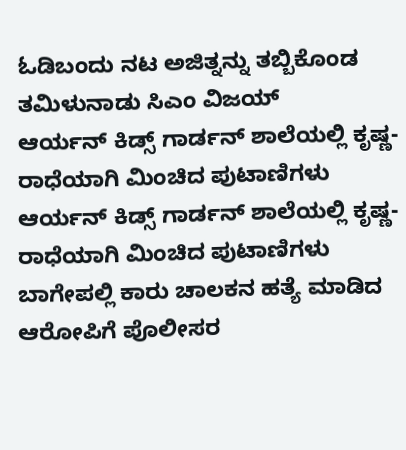ಓಡಿಬಂದು ನಟ ಅಜಿತ್ನನ್ನು ತಬ್ಬಿಕೊಂಡ ತಮಿಳುನಾಡು ಸಿಎಂ ವಿಜಯ್
ಆರ್ಯನ್ ಕಿಡ್ಸ್ ಗಾರ್ಡನ್ ಶಾಲೆಯಲ್ಲಿ ಕೃಷ್ಣ-ರಾಧೆಯಾಗಿ ಮಿಂಚಿದ ಪುಟಾಣಿಗಳು
ಆರ್ಯನ್ ಕಿಡ್ಸ್ ಗಾರ್ಡನ್ ಶಾಲೆಯಲ್ಲಿ ಕೃಷ್ಣ-ರಾಧೆಯಾಗಿ ಮಿಂಚಿದ ಪುಟಾಣಿಗಳು
ಬಾಗೇಪಲ್ಲಿ ಕಾರು ಚಾಲಕನ ಹತ್ಯೆ ಮಾಡಿದ ಆರೋಪಿಗೆ ಪೊಲೀಸರ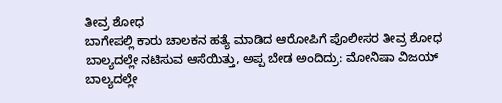ತೀವ್ರ ಶೋಧ
ಬಾಗೇಪಲ್ಲಿ ಕಾರು ಚಾಲಕನ ಹತ್ಯೆ ಮಾಡಿದ ಆರೋಪಿಗೆ ಪೊಲೀಸರ ತೀವ್ರ ಶೋಧ
ಬಾಲ್ಯದಲ್ಲೇ ನಟಿಸುವ ಆಸೆಯಿತ್ತು, ಅಪ್ಪ ಬೇಡ ಅಂದಿದ್ರು: ಮೋನಿಷಾ ವಿಜಯ್
ಬಾಲ್ಯದಲ್ಲೇ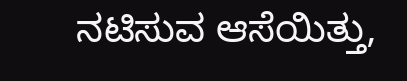ನಟಿಸುವ ಆಸೆಯಿತ್ತು,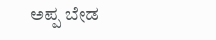ಅಪ್ಪ ಬೇಡ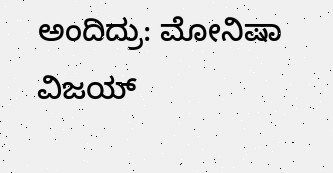ಅಂದಿದ್ರು: ಮೋನಿಷಾ ವಿಜಯ್